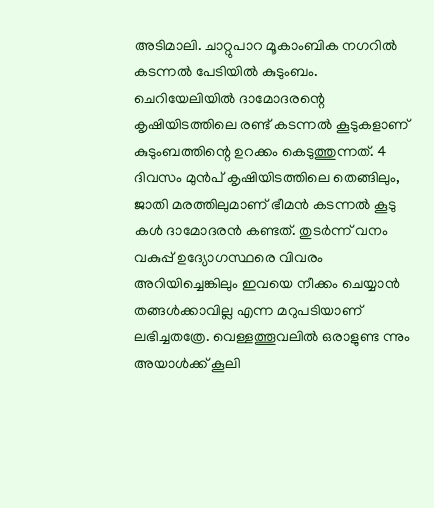അടിമാലി. ചാറ്റുപാറ മൂകാംബിക നഗറിൽ കടന്നൽ പേടിയിൽ കുടുംബം. ചെറിയേലിയിൽ ദാമോദരന്റെ കൃഷിയിടത്തിലെ രണ്ട് കടന്നൽ കൂടുകളാണ് കുടുംബത്തിന്റെ ഉറക്കം കെടുത്തുന്നത്. 4 ദിവസം മുൻപ് കൃഷിയിടത്തിലെ തെങ്ങിലും, ജാതി മരത്തിലുമാണ് ഭീമൻ കടന്നൽ കൂടു കൾ ദാമോദരൻ കണ്ടത്. തുടർന്ന് വനം വകുപ്പ് ഉദ്യോഗസ്ഥരെ വിവരം അറിയിച്ചെങ്കിലും ഇവയെ നീക്കം ചെയ്യാൻ തങ്ങൾക്കാവില്ല എന്ന മറുപടിയാണ് ലഭിച്ചതത്രേ. വെള്ളത്തൂവലിൽ ഒരാളുണ്ട ന്നും അയാൾക്ക് കൂലി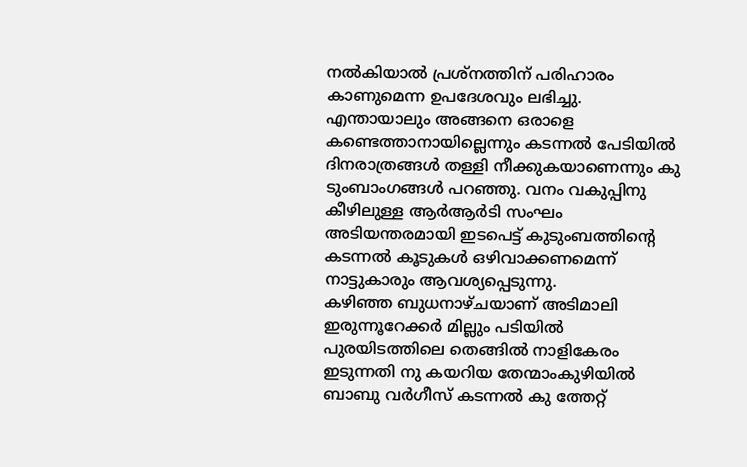നൽകിയാൽ പ്രശ്നത്തിന് പരിഹാരം കാണുമെന്ന ഉപദേശവും ലഭിച്ചു.
എന്തായാലും അങ്ങനെ ഒരാളെ കണ്ടെത്താനായില്ലെന്നും കടന്നൽ പേടിയിൽ ദിനരാത്രങ്ങൾ തള്ളി നീക്കുകയാണെന്നും കു ടുംബാംഗങ്ങൾ പറഞ്ഞു. വനം വകുപ്പിനു കീഴിലുള്ള ആർആർടി സംഘം അടിയന്തരമായി ഇടപെട്ട് കുടുംബത്തിന്റെ കടന്നൽ കൂടുകൾ ഒഴിവാക്കണമെന്ന് നാട്ടുകാരും ആവശ്യപ്പെടുന്നു.
കഴിഞ്ഞ ബുധനാഴ്ചയാണ് അടിമാലി ഇരുന്നൂറേക്കർ മില്ലും പടിയിൽ പുരയിടത്തിലെ തെങ്ങിൽ നാളികേരം ഇടുന്നതി നു കയറിയ തേന്മാംകുഴിയിൽ ബാബു വർഗീസ് കടന്നൽ കു ത്തേറ്റ്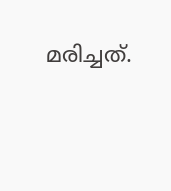മരിച്ചത്.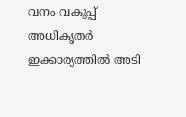വനം വകുപ്പ് അധികൃതർ ഇക്കാര്യത്തിൽ അടി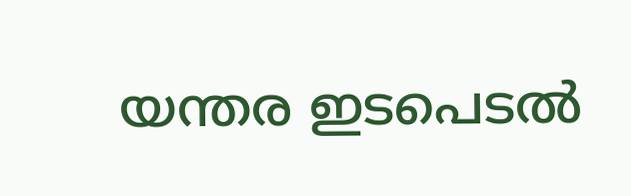യന്തര ഇടപെടൽ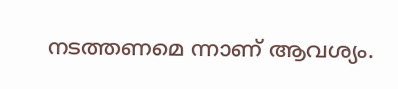നടത്തണമെ ന്നാണ് ആവശ്യം.